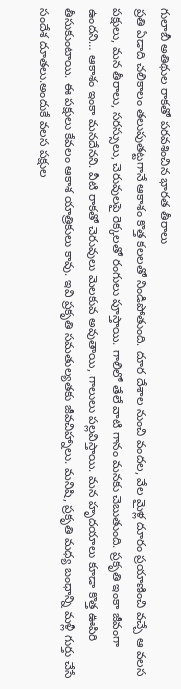గులాబీ అతిథుల రాకతో పరవశించిన భారత తీరాలు
ప్రతి ఏడాది చలికాలం తలుపుతట్టగానే ఆకాశం కొత్త కలలతో నిండిపోతుంది. దూర దేశాల నుంచి వందల, వేల మైళ్ల దూరం ప్రయాణించి వచ్చే ఆ వలస పక్షులు, మన తీరాలు, సరస్సులు, చెరువులపై రెక్కలతో రంగులు పూస్తాయి. గాలిలో తేలే వాటి గానం మనకు చెబుతుంది. ప్రకృతి ఇంకా జీవంగా ఉందని… ఆకాశం ఇంకా మనదేనని. వీటి రాకతో చెరువులు మెలకువ అవుతాయి, గాలులు పల్లవిస్తాయి. మన హృదయాలు కూడా కొత్త ఊపిరి తీసుకుంటాయి. ఈ పక్షులు కేవలం ఆకాశ యాత్రికులు కావు. ఇవి ప్రకృతి సమతుల్యతకు జీవచిహ్నాలు. మనిషి, ప్రకృతి మధ్య బంధాన్ని మళ్లీ గుర్తు చేసే సందేశ దూతలు.అందుకే వలస పక్షుల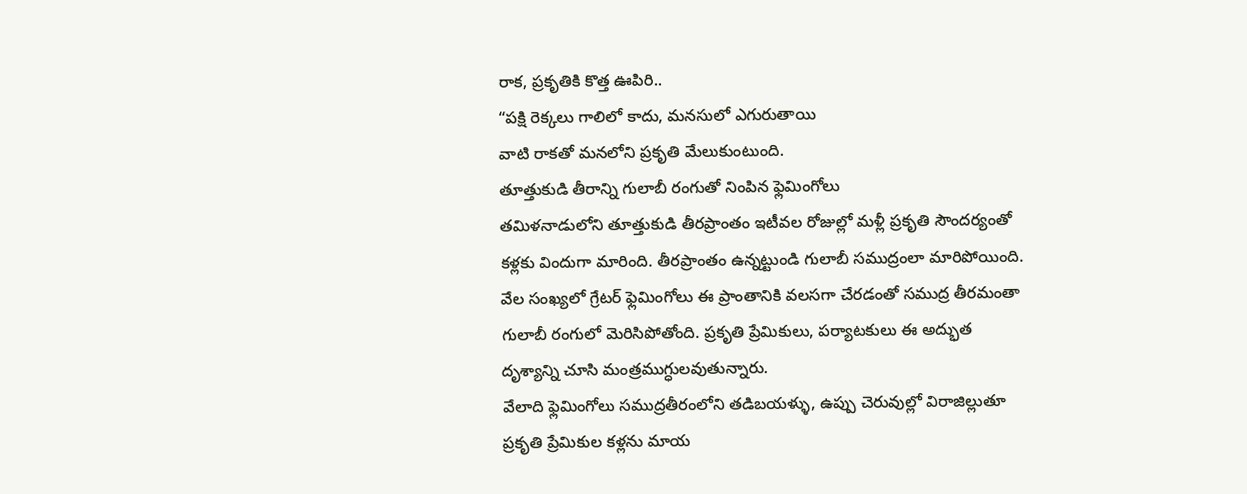రాక, ప్రకృతికి కొత్త ఊపిరి..
“పక్షి రెక్కలు గాలిలో కాదు, మనసులో ఎగురుతాయి
వాటి రాకతో మనలోని ప్రకృతి మేలుకుంటుంది.
తూత్తుకుడి తీరాన్ని గులాబీ రంగుతో నింపిన ఫ్లెమింగోలు
తమిళనాడులోని తూత్తుకుడి తీరప్రాంతం ఇటీవల రోజుల్లో మళ్లీ ప్రకృతి సౌందర్యంతో కళ్లకు విందుగా మారింది. తీరప్రాంతం ఉన్నట్టుండి గులాబీ సముద్రంలా మారిపోయింది. వేల సంఖ్యలో గ్రేటర్ ఫ్లెమింగోలు ఈ ప్రాంతానికి వలసగా చేరడంతో సముద్ర తీరమంతా గులాబీ రంగులో మెరిసిపోతోంది. ప్రకృతి ప్రేమికులు, పర్యాటకులు ఈ అద్భుత దృశ్యాన్ని చూసి మంత్రముగ్ధులవుతున్నారు.
వేలాది ఫ్లెమింగోలు సముద్రతీరంలోని తడిబయళ్ళు, ఉప్పు చెరువుల్లో విరాజిల్లుతూ ప్రకృతి ప్రేమికుల కళ్లను మాయ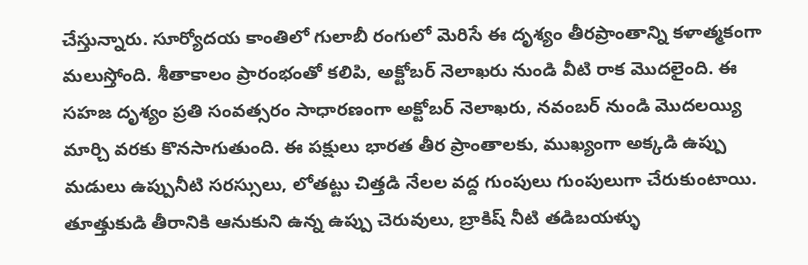చేస్తున్నారు. సూర్యోదయ కాంతిలో గులాబీ రంగులో మెరిసే ఈ దృశ్యం తీరప్రాంతాన్ని కళాత్మకంగా మలుస్తోంది. శీతాకాలం ప్రారంభంతో కలిపి, అక్టోబర్ నెలాఖరు నుండి వీటి రాక మొదలైంది. ఈ సహజ దృశ్యం ప్రతి సంవత్సరం సాధారణంగా అక్టోబర్ నెలాఖరు, నవంబర్ నుండి మొదలయ్యి మార్చి వరకు కొనసాగుతుంది. ఈ పక్షులు భారత తీర ప్రాంతాలకు, ముఖ్యంగా అక్కడి ఉప్పు మడులు ఉప్పునీటి సరస్సులు, లోతట్టు చిత్తడి నేలల వద్ద గుంపులు గుంపులుగా చేరుకుంటాయి.
తూత్తుకుడి తీరానికి ఆనుకుని ఉన్న ఉప్పు చెరువులు, బ్రాకిష్ నీటి తడిబయళ్ళు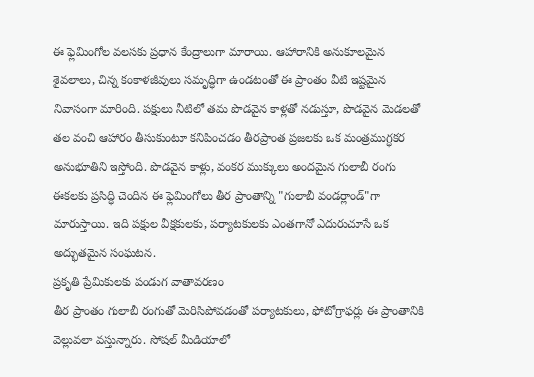ఈ ఫ్లెమింగోల వలసకు ప్రధాన కేంద్రాలుగా మారాయి. ఆహారానికి అనుకూలమైన శైవలాలు, చిన్న కంకాళజీవులు సమృద్ధిగా ఉండటంతో ఈ ప్రాంతం వీటి ఇష్టమైన నివాసంగా మారింది. పక్షులు నీటిలో తమ పొడవైన కాళ్లతో నడుస్తూ, పొడవైన మెడలతో తల వంచి ఆహారం తీసుకుంటూ కనిపించడం తీరప్రాంత ప్రజలకు ఒక మంత్రముగ్ధకర అనుభూతిని ఇస్తోంది. పొడవైన కాళ్లు, వంకర ముక్కులు అందమైన గులాబీ రంగు ఈకలకు ప్రసిద్ధి చెందిన ఈ ఫ్లెమింగోలు తీర ప్రాంతాన్ని "గులాబీ వండర్లాండ్"గా మారుస్తాయి. ఇది పక్షుల వీక్షకులకు, పర్యాటకులకు ఎంతగానో ఎదురుచూసే ఒక అద్భుతమైన సంఘటన.
ప్రకృతి ప్రేమికులకు పండుగ వాతావరణం
తీర ప్రాంతం గులాబీ రంగుతో మెరిసిపోవడంతో పర్యాటకులు, ఫోటోగ్రాఫర్లు ఈ ప్రాంతానికి వెల్లువలా వస్తున్నారు. సోషల్ మీడియాలో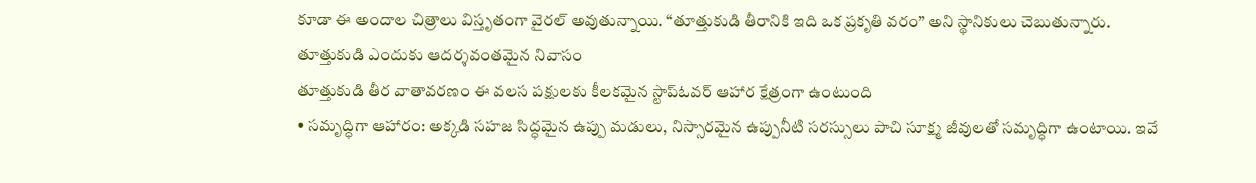కూడా ఈ అందాల చిత్రాలు విస్తృతంగా వైరల్ అవుతున్నాయి. “తూత్తుకుడి తీరానికి ఇది ఒక ప్రకృతి వరం” అని స్థానికులు చెబుతున్నారు.
తూత్తుకుడి ఎందుకు ఆదర్శవంతమైన నివాసం
తూత్తుకుడి తీర వాతావరణం ఈ వలస పక్షులకు కీలకమైన స్టాప్ఓవర్ ఆహార క్షేత్రంగా ఉంటుంది
• సమృద్ధిగా ఆహారం: అక్కడి సహజ సిద్ధమైన ఉప్పు మడులు, నిస్సారమైన ఉప్పునీటి సరస్సులు పాచి సూక్ష్మ జీవులతో సమృద్ధిగా ఉంటాయి. ఇవే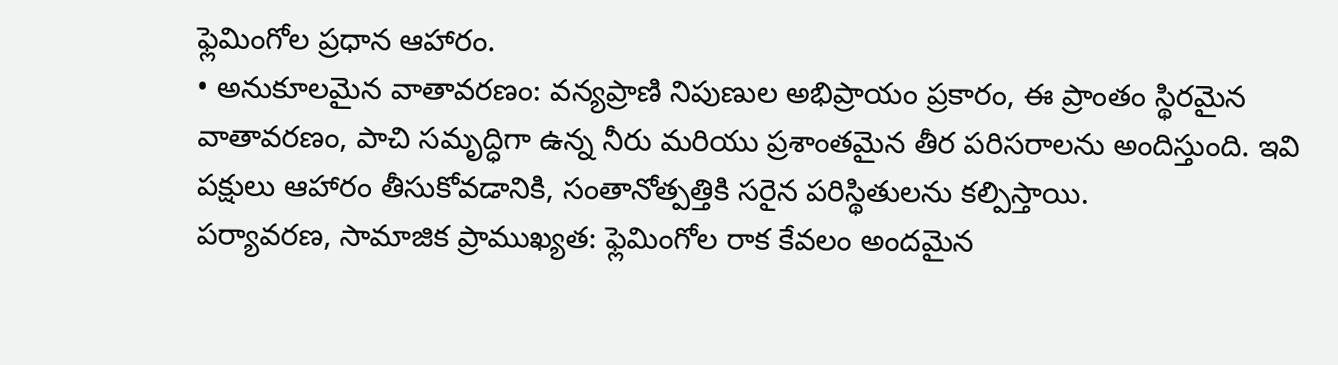ఫ్లెమింగోల ప్రధాన ఆహారం.
• అనుకూలమైన వాతావరణం: వన్యప్రాణి నిపుణుల అభిప్రాయం ప్రకారం, ఈ ప్రాంతం స్థిరమైన వాతావరణం, పాచి సమృద్ధిగా ఉన్న నీరు మరియు ప్రశాంతమైన తీర పరిసరాలను అందిస్తుంది. ఇవి పక్షులు ఆహారం తీసుకోవడానికి, సంతానోత్పత్తికి సరైన పరిస్థితులను కల్పిస్తాయి.
పర్యావరణ, సామాజిక ప్రాముఖ్యత: ఫ్లెమింగోల రాక కేవలం అందమైన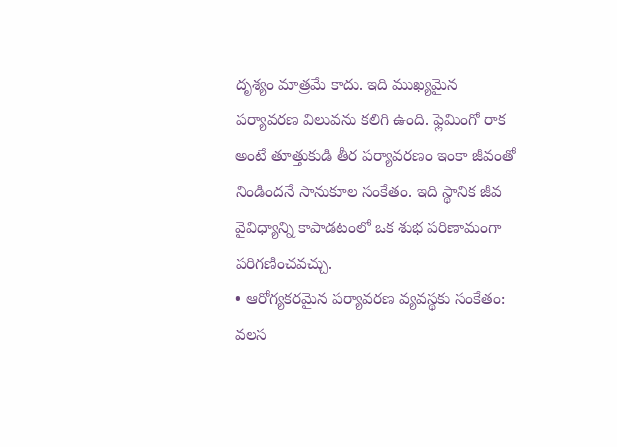దృశ్యం మాత్రమే కాదు. ఇది ముఖ్యమైన పర్యావరణ విలువను కలిగి ఉంది. ఫ్లెమింగో రాక అంటే తూత్తుకుడి తీర పర్యావరణం ఇంకా జీవంతో నిండిందనే సానుకూల సంకేతం. ఇది స్థానిక జీవ వైవిధ్యాన్ని కాపాడటంలో ఒక శుభ పరిణామంగా పరిగణించవచ్చు.
• ఆరోగ్యకరమైన పర్యావరణ వ్యవస్థకు సంకేతం: వలస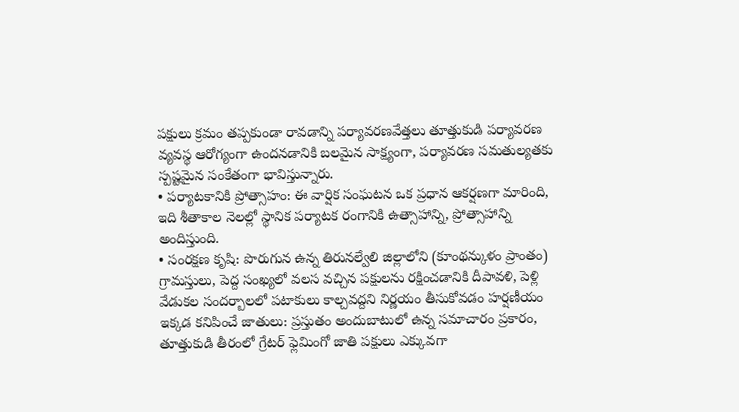పక్షులు క్రమం తప్పకుండా రావడాన్ని పర్యావరణవేత్తలు తూత్తుకుడి పర్యావరణ వ్యవస్థ ఆరోగ్యంగా ఉందనడానికి బలమైన సాక్ష్యంగా, పర్యావరణ సమతుల్యతకు స్పష్టమైన సంకేతంగా భావిస్తున్నారు.
• పర్యాటకానికి ప్రోత్సాహం: ఈ వార్షిక సంఘటన ఒక ప్రధాన ఆకర్షణగా మారింది, ఇది శీతాకాల నెలల్లో స్థానిక పర్యాటక రంగానికి ఉత్సాహాన్ని, ప్రోత్సాహాన్ని అందిస్తుంది.
• సంరక్షణ కృషి: పొరుగున ఉన్న తిరునల్వేలి జిల్లాలోని (కూంథన్కుళం ప్రాంతం) గ్రామస్తులు, పెద్ద సంఖ్యలో వలస వచ్చిన పక్షులను రక్షించడానికి దీపావళి, పెళ్లి వేడుకల సందర్బాలలో పటాకులు కాల్చవద్దని నిర్ణయం తీసుకోవడం హర్షణీయం
ఇక్కడ కనిపించే జాతులు: ప్రస్తుతం అందుబాటులో ఉన్న సమాచారం ప్రకారం, తూత్తుకుడి తీరంలో గ్రేటర్ ఫ్లెమింగో జాతి పక్షులు ఎక్కువగా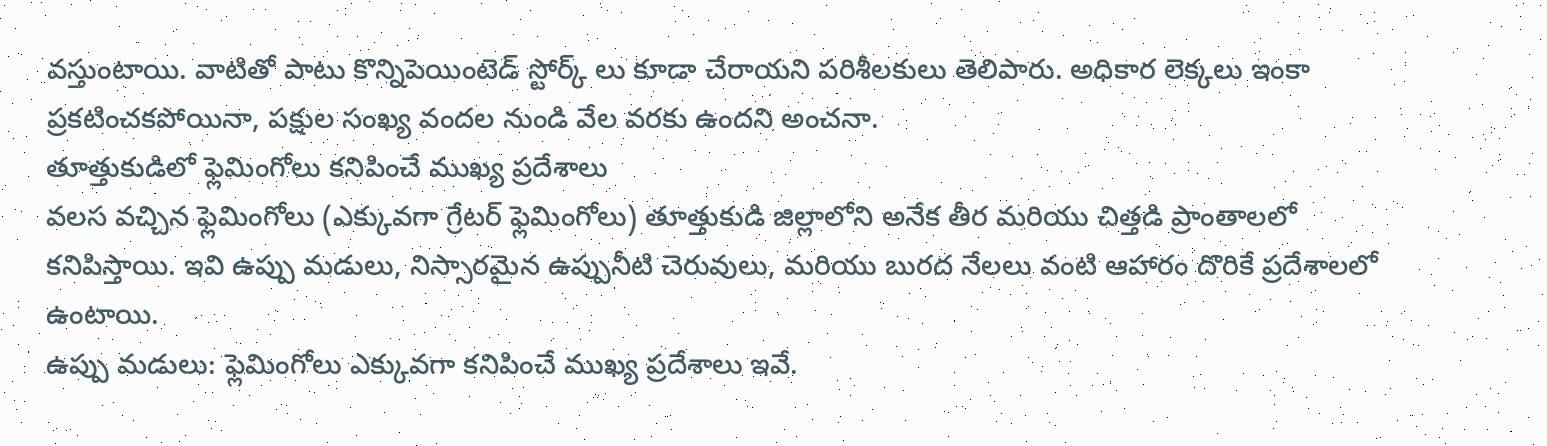వస్తుంటాయి. వాటితో పాటు కొన్నిపెయింటెడ్ స్టోర్క్ లు కూడా చేరాయని పరిశీలకులు తెలిపారు. అధికార లెక్కలు ఇంకా ప్రకటించకపోయినా, పక్షుల సంఖ్య వందల నుండి వేల వరకు ఉందని అంచనా.
తూత్తుకుడిలో ఫ్లెమింగోలు కనిపించే ముఖ్య ప్రదేశాలు
వలస వచ్చిన ఫ్లెమింగోలు (ఎక్కువగా గ్రేటర్ ఫ్లెమింగోలు) తూత్తుకుడి జిల్లాలోని అనేక తీర మరియు చిత్తడి ప్రాంతాలలో కనిపిస్తాయి. ఇవి ఉప్పు మడులు, నిస్సారమైన ఉప్పునీటి చెరువులు, మరియు బురద నేలలు వంటి ఆహారం దొరికే ప్రదేశాలలో ఉంటాయి.
ఉప్పు మడులు: ఫ్లెమింగోలు ఎక్కువగా కనిపించే ముఖ్య ప్రదేశాలు ఇవే.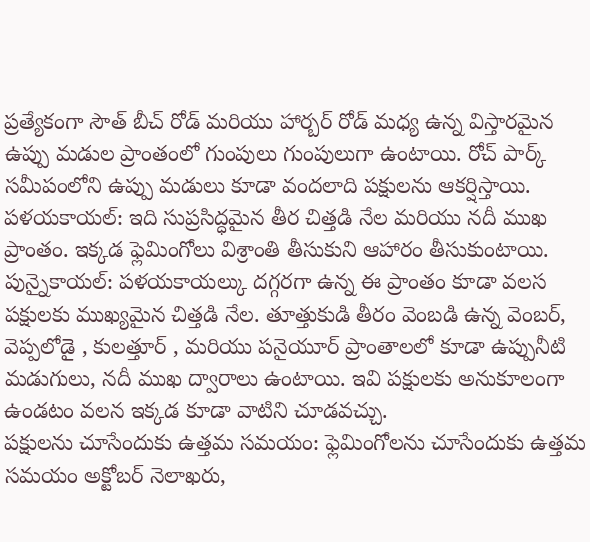ప్రత్యేకంగా సౌత్ బీచ్ రోడ్ మరియు హార్బర్ రోడ్ మధ్య ఉన్న విస్తారమైన ఉప్పు మడుల ప్రాంతంలో గుంపులు గుంపులుగా ఉంటాయి. రోచ్ పార్క్ సమీపంలోని ఉప్పు మడులు కూడా వందలాది పక్షులను ఆకర్షిస్తాయి.
పళయకాయల్: ఇది సుప్రసిద్ధమైన తీర చిత్తడి నేల మరియు నదీ ముఖ ప్రాంతం. ఇక్కడ ఫ్లెమింగోలు విశ్రాంతి తీసుకుని ఆహారం తీసుకుంటాయి.
పున్నైకాయల్: పళయకాయల్కు దగ్గరగా ఉన్న ఈ ప్రాంతం కూడా వలస పక్షులకు ముఖ్యమైన చిత్తడి నేల. తూత్తుకుడి తీరం వెంబడి ఉన్న వెంబర్, వెప్పలోడై , కులత్తూర్ , మరియు పనైయూర్ ప్రాంతాలలో కూడా ఉప్పునీటి మడుగులు, నదీ ముఖ ద్వారాలు ఉంటాయి. ఇవి పక్షులకు అనుకూలంగా ఉండటం వలన ఇక్కడ కూడా వాటిని చూడవచ్చు.
పక్షులను చూసేందుకు ఉత్తమ సమయం: ఫ్లెమింగోలను చూసేందుకు ఉత్తమ సమయం అక్టోబర్ నెలాఖరు,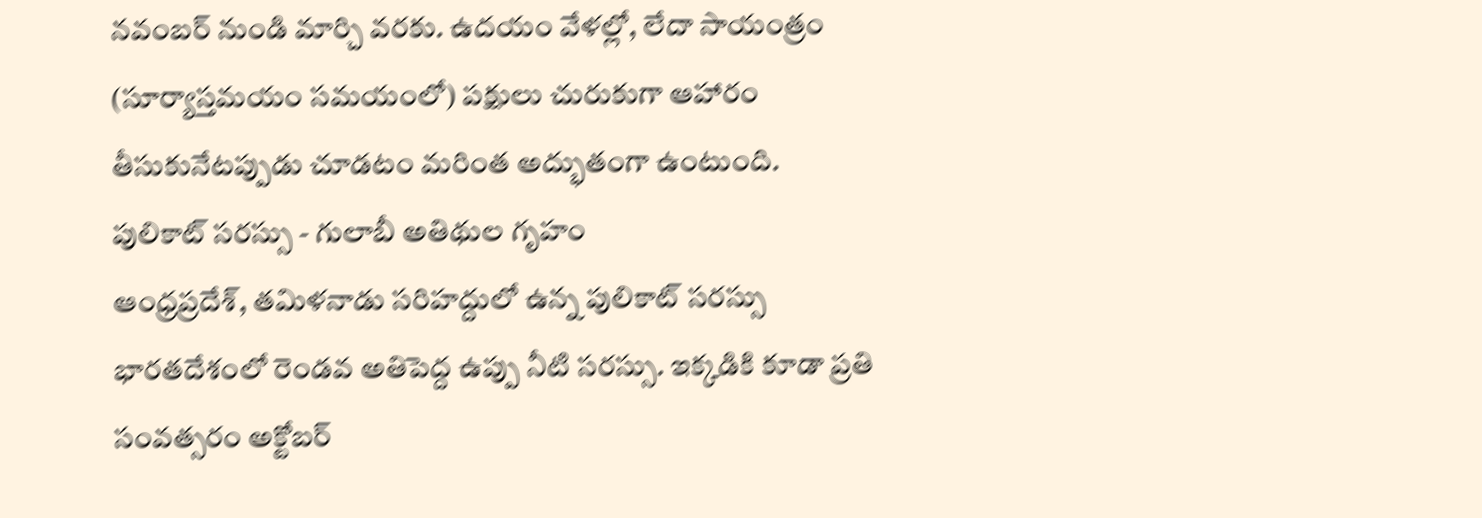నవంబర్ నుండి మార్చి వరకు. ఉదయం వేళల్లో, లేదా సాయంత్రం (సూర్యాస్తమయం సమయంలో) పక్షులు చురుకుగా ఆహారం తీసుకునేటప్పుడు చూడటం మరింత అద్భుతంగా ఉంటుంది.
పులికాట్ సరస్సు - గులాబీ అతిథుల గృహం
ఆంధ్రప్రదేశ్, తమిళనాడు సరిహద్దులో ఉన్న పులికాట్ సరస్సు భారతదేశంలో రెండవ అతిపెద్ద ఉప్పు నీటి సరస్సు. ఇక్కడికి కూడా ప్రతి సంవత్సరం అక్టోబర్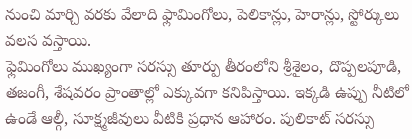నుంచి మార్చి వరకు వేలాది ఫ్లామింగోలు, పెలికాన్లు, హెరాన్లు, స్టోర్కులు వలస వస్తాయి.
ఫ్లెమింగోలు ముఖ్యంగా సరస్సు తూర్పు తీరంలోని శ్రీశైలం, దొప్పలపూడి, తజంగీ, శేషవరం ప్రాంతాల్లో ఎక్కువగా కనిపిస్తాయి. ఇక్కడి ఉప్పు నీటిలో ఉండే ఆల్గీ, సూక్ష్మజీవులు వీటికి ప్రధాన ఆహారం. పులికాట్ సరస్సు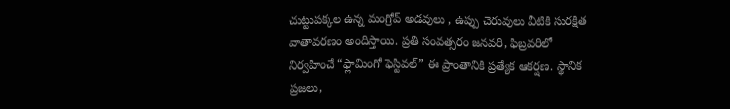చుట్టుపక్కల ఉన్న మంగ్రోవ్ అడవులు , ఉప్పు చెరువులు వీటికి సురక్షిత వాతావరణం అందిస్తాయి. ప్రతి సంవత్సరం జనవరి, ఫిబ్రవరిలో నిర్వహించే “ఫ్లామింగో ఫెస్టివల్” ఈ ప్రాంతానికి ప్రత్యేక ఆకర్షణ. స్థానిక ప్రజలు,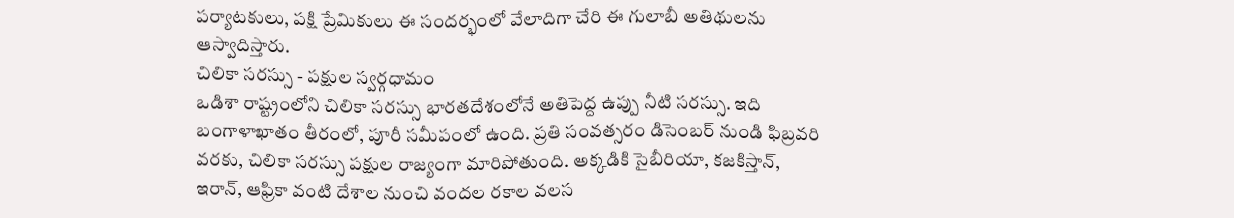పర్యాటకులు, పక్షి ప్రేమికులు ఈ సందర్భంలో వేలాదిగా చేరి ఈ గులాబీ అతిథులను ఆస్వాదిస్తారు.
చిలికా సరస్సు - పక్షుల స్వర్గధామం
ఒడిశా రాష్ట్రంలోని చిలికా సరస్సు భారతదేశంలోనే అతిపెద్ద ఉప్పు నీటి సరస్సు. ఇది బంగాళాఖాతం తీరంలో, పూరీ సమీపంలో ఉంది. ప్రతి సంవత్సరం డిసెంబర్ నుండి ఫిబ్రవరి వరకు, చిలికా సరస్సు పక్షుల రాజ్యంగా మారిపోతుంది. అక్కడికి సైబీరియా, కజకిస్తాన్, ఇరాన్, ఆఫ్రికా వంటి దేశాల నుంచి వందల రకాల వలస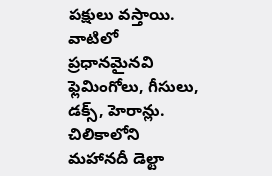పక్షులు వస్తాయి. వాటిలో ప్రధానమైనవి ఫ్లెమింగోలు, గీసులు, డక్స్, హెరాన్లు. చిలికాలోని మహానదీ డెల్టా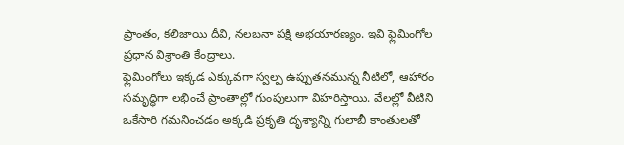ప్రాంతం, కలిజాయి దీవి, నలబనా పక్షి అభయారణ్యం. ఇవి ఫ్లెమింగోల ప్రధాన విశ్రాంతి కేంద్రాలు.
ఫ్లెమింగోలు ఇక్కడ ఎక్కువగా స్వల్ప ఉప్పుతనమున్న నీటిలో, ఆహారం సమృద్ధిగా లభించే ప్రాంతాల్లో గుంపులుగా విహరిస్తాయి. వేలల్లో వీటిని ఒకేసారి గమనించడం అక్కడి ప్రకృతి దృశ్యాన్ని గులాబీ కాంతులతో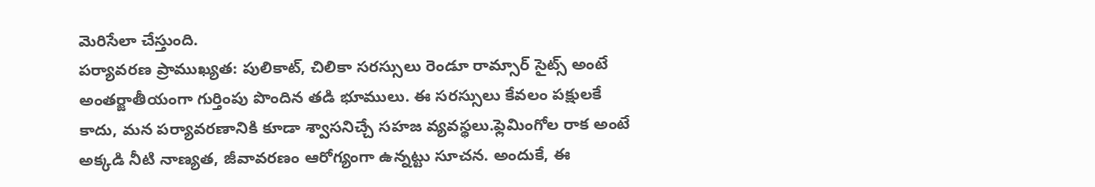మెరిసేలా చేస్తుంది.
పర్యావరణ ప్రాముఖ్యత: పులికాట్, చిలికా సరస్సులు రెండూ రామ్సార్ సైట్స్ అంటే అంతర్జాతీయంగా గుర్తింపు పొందిన తడి భూములు. ఈ సరస్సులు కేవలం పక్షులకే కాదు, మన పర్యావరణానికి కూడా శ్వాసనిచ్చే సహజ వ్యవస్థలు.ఫ్లెమింగోల రాక అంటే అక్కడి నీటి నాణ్యత, జీవావరణం ఆరోగ్యంగా ఉన్నట్టు సూచన. అందుకే, ఈ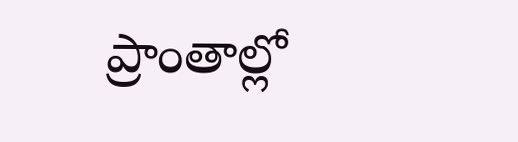ప్రాంతాల్లో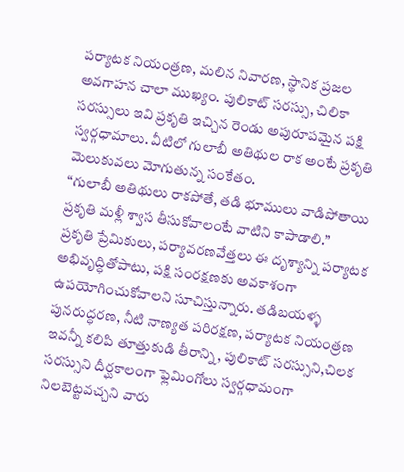పర్యాటక నియంత్రణ, మలిన నివారణ, స్థానిక ప్రజల అవగాహన చాలా ముఖ్యం. పులికాట్ సరస్సు, చిలికా సరస్సులు ఇవి ప్రకృతి ఇచ్చిన రెండు అపురూపమైన పక్షి స్వర్గధామాలు. వీటిలో గులాబీ అతిథుల రాక అంటే ప్రకృతి మెలుకువలు మోగుతున్న సంకేతం.
“గులాబీ అతిథులు రాకపోతే, తడి భూములు వాడిపోతాయి
ప్రకృతి మళ్లీ శ్వాస తీసుకోవాలంటే వాటిని కాపాడాలి.”
ప్రకృతి ప్రేమికులు, పర్యావరణవేత్తలు ఈ దృశ్యాన్ని పర్యాటక అభివృద్ధితోపాటు, పక్షి సంరక్షణకు అవకాశంగా ఉపయోగించుకోవాలని సూచిస్తున్నారు. తడిబయళ్ళ పునరుద్ధరణ, నీటి నాణ్యత పరిరక్షణ, పర్యాటక నియంత్రణ ఇవన్నీ కలిపి తూత్తుకుడి తీరాన్ని, పులికాట్ సరస్సుని,చిలక సరస్సుని దీర్ఘకాలంగా ఫ్లెమింగోలు స్వర్గధామంగా నిలబెట్టవచ్చని వారు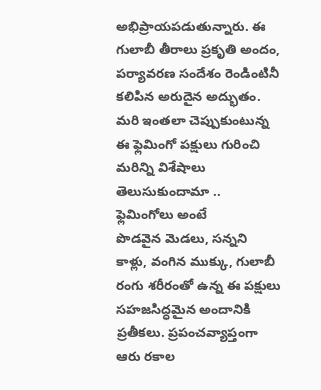అభిప్రాయపడుతున్నారు. ఈ గులాబీ తీరాలు ప్రకృతి అందం, పర్యావరణ సందేశం రెండింటినీ కలిపిన అరుదైన అద్భుతం. మరి ఇంతలా చెప్పుకుంటున్న ఈ ఫ్లెమింగో పక్షులు గురించి మరిన్ని విశేషాలు తెలుసుకుందామా ..
ఫ్లెమింగోలు అంటే
పొడవైన మెడలు, సన్నని కాళ్లు, వంగిన ముక్కు, గులాబీ రంగు శరీరంతో ఉన్న ఈ పక్షులు సహజసిద్ధమైన అందానికి ప్రతీకలు. ప్రపంచవ్యాప్తంగా ఆరు రకాల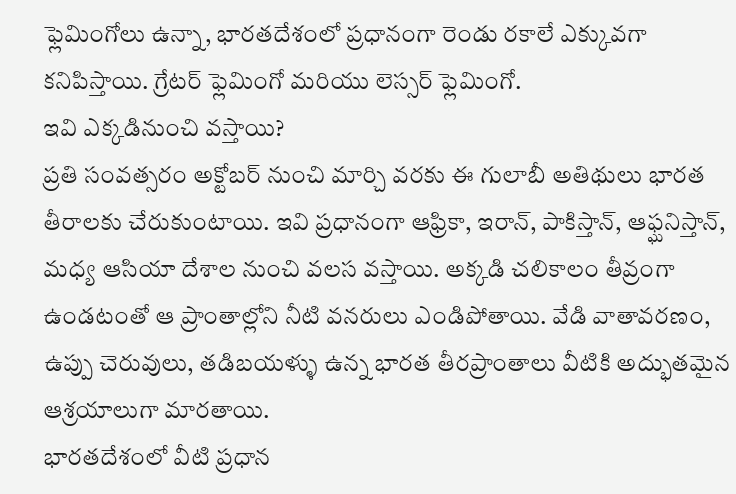ఫ్లెమింగోలు ఉన్నా, భారతదేశంలో ప్రధానంగా రెండు రకాలే ఎక్కువగా కనిపిస్తాయి. గ్రేటర్ ఫ్లెమింగో మరియు లెస్సర్ ఫ్లెమింగో.
ఇవి ఎక్కడినుంచి వస్తాయి?
ప్రతి సంవత్సరం అక్టోబర్ నుంచి మార్చి వరకు ఈ గులాబీ అతిథులు భారత తీరాలకు చేరుకుంటాయి. ఇవి ప్రధానంగా ఆఫ్రికా, ఇరాన్, పాకిస్తాన్, ఆఫ్ఘనిస్తాన్, మధ్య ఆసియా దేశాల నుంచి వలస వస్తాయి. అక్కడి చలికాలం తీవ్రంగా ఉండటంతో ఆ ప్రాంతాల్లోని నీటి వనరులు ఎండిపోతాయి. వేడి వాతావరణం, ఉప్పు చెరువులు, తడిబయళ్ళు ఉన్న భారత తీరప్రాంతాలు వీటికి అద్భుతమైన ఆశ్రయాలుగా మారతాయి.
భారతదేశంలో వీటి ప్రధాన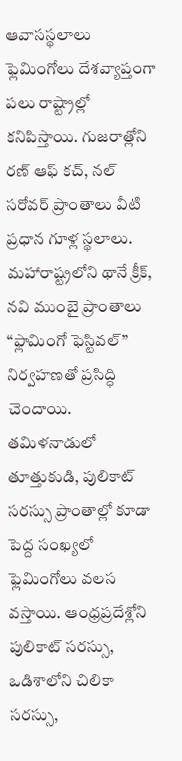ఆవాసస్థలాలు
ఫ్లెమింగోలు దేశవ్యాప్తంగా పలు రాష్ట్రాల్లో కనిపిస్తాయి. గుజరాత్లోని రణ్ ఆఫ్ కచ్, నల్ సరోవర్ ప్రాంతాలు వీటి ప్రధాన గూళ్ల స్థలాలు. మహారాష్ట్రలోని థానే క్రీక్, నవి ముంబై ప్రాంతాలు “ఫ్లామింగో ఫెస్టివల్” నిర్వహణతో ప్రసిద్ధి చెందాయి. తమిళనాడులో తూత్తుకుడి, పులికాట్ సరస్సు ప్రాంతాల్లో కూడా పెద్ద సంఖ్యలో ఫ్లెమింగోలు వలస వస్తాయి. ఆంధ్రప్రదేశ్లోని పులికాట్ సరస్సు, ఒడిశాలోని చిలికా సరస్సు,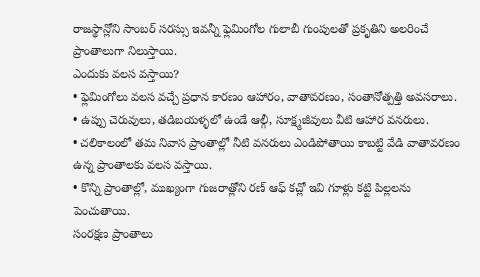రాజస్థాన్లోని సాంబర్ సరస్సు ఇవన్నీ ఫ్లెమింగోల గులాబీ గుంపులతో ప్రకృతిని అలరించే ప్రాంతాలుగా నిలుస్తాయి.
ఎందుకు వలస వస్తాయి?
• ఫ్లెమింగోలు వలస వచ్చే ప్రధాన కారణం ఆహారం, వాతావరణం, సంతానోత్పత్తి అవసరాలు.
• ఉప్పు చెరువులు, తడిబయళ్ళలో ఉండే ఆల్గీ, సూక్ష్మజీవులు వీటి ఆహార వనరులు.
• చలికాలంలో తమ నివాస ప్రాంతాల్లో నీటి వనరులు ఎండిపోతాయి కాబట్టి వేడి వాతావరణం ఉన్న ప్రాంతాలకు వలస వస్తాయి.
• కొన్ని ప్రాంతాల్లో, ముఖ్యంగా గుజరాత్లోని రణ్ ఆఫ్ కచ్లో ఇవి గూళ్లు కట్టి పిల్లలను పెంచుతాయి.
సంరక్షణ ప్రాంతాలు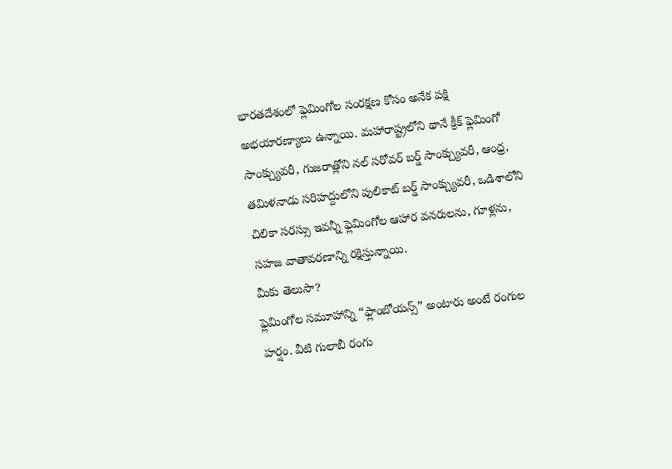భారతదేశంలో ఫ్లెమింగోల సంరక్షణ కోసం అనేక పక్షి అభయారణ్యాలు ఉన్నాయి. మహారాష్ట్రలోని థానే క్రీక్ ఫ్లెమింగో సాంక్చ్యువరీ, గుజరాత్లోని నల్ సరోవర్ బర్డ్ సాంక్చ్యువరీ, ఆంధ్ర, తమిళనాడు సరిహద్దులోని పులికాట్ బర్డ్ సాంక్చ్యువరీ, ఒడిశాలోని చిలికా సరస్సు ఇవన్నీ ఫ్లెమింగోల ఆహార వనరులను, గూళ్లను, సహజ వాతావరణాన్ని రక్షిస్తున్నాయి.
మీకు తెలుసా?
ఫ్లెమింగోల సమూహాన్ని “ఫ్లాంబోయన్స్” అంటారు అంటే రంగుల హర్షం. వీటి గులాబీ రంగు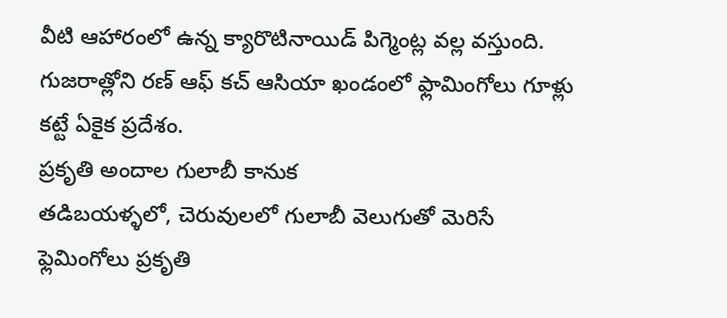వీటి ఆహారంలో ఉన్న క్యారొటినాయిడ్ పిగ్మెంట్ల వల్ల వస్తుంది. గుజరాత్లోని రణ్ ఆఫ్ కచ్ ఆసియా ఖండంలో ఫ్లామింగోలు గూళ్లు కట్టే ఏకైక ప్రదేశం.
ప్రకృతి అందాల గులాబీ కానుక
తడిబయళ్ళలో, చెరువులలో గులాబీ వెలుగుతో మెరిసే ఫ్లెమింగోలు ప్రకృతి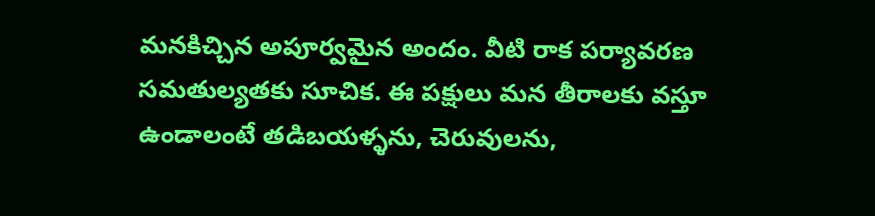మనకిచ్చిన అపూర్వమైన అందం. వీటి రాక పర్యావరణ సమతుల్యతకు సూచిక. ఈ పక్షులు మన తీరాలకు వస్తూ ఉండాలంటే తడిబయళ్ళను, చెరువులను,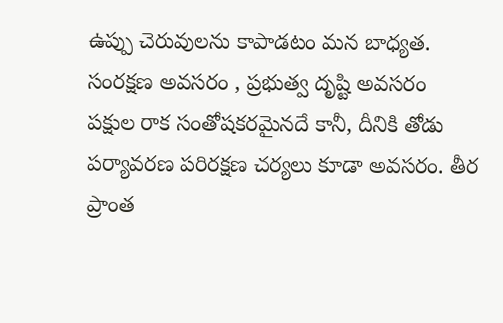ఉప్పు చెరువులను కాపాడటం మన బాధ్యత.
సంరక్షణ అవసరం , ప్రభుత్వ దృష్టి అవసరం
పక్షుల రాక సంతోషకరమైనదే కానీ, దీనికి తోడు పర్యావరణ పరిరక్షణ చర్యలు కూడా అవసరం. తీర ప్రాంత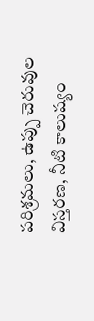పరిశ్రమలు, ఉప్పు చెరువుల విస్తరణ, నీటి కాలుష్యం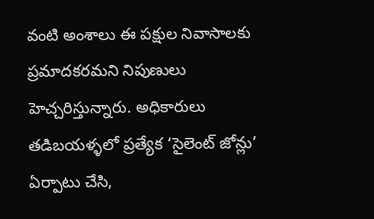వంటి అంశాలు ఈ పక్షుల నివాసాలకు ప్రమాదకరమని నిపుణులు హెచ్చరిస్తున్నారు. అధికారులు తడిబయళ్ళలో ప్రత్యేక ‘సైలెంట్ జోన్లు’ ఏర్పాటు చేసి,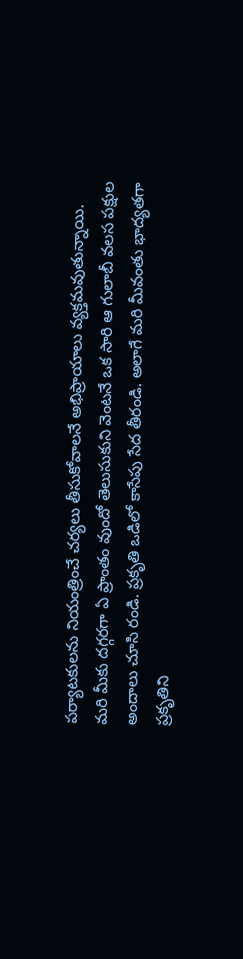పర్యాటకులను నియంత్రించే చర్యలు తీసుకోవాలనే అభిప్రాయాలు వ్యక్తమవుతున్నాయి.
మరి మీకు దగ్గరగా ఏ ప్రాంతం వుందో తెలుసుకుని వెంటనే ఒక సారి ఆ గులాబీ వలస పక్షుల అందాలు చూసి రండి. ప్రకృతి ఒడిలో కాసేపు సేద తీరండి. అలాగే మరి మీవంతు భాద్యతగా ప్రకృతిని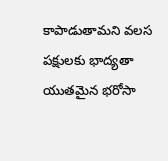కాపాడుతామని వలస పక్షులకు భాద్యతా యుతమైన భరోసా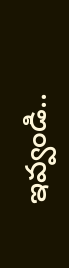ఇవ్వండి..